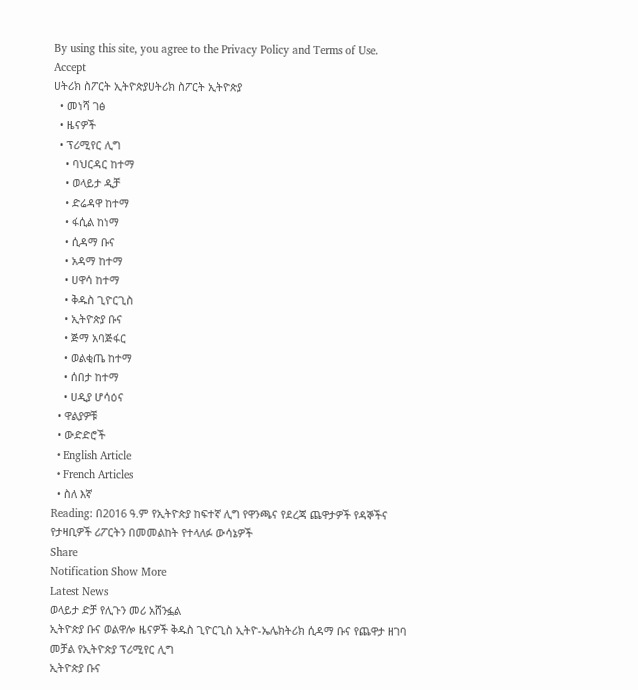By using this site, you agree to the Privacy Policy and Terms of Use.
Accept
ሀትሪክ ስፖርት ኢትዮጵያሀትሪክ ስፖርት ኢትዮጵያ
  • መነሻ ገፅ
  • ዜናዎች
  • ፕሪሚየር ሊግ
    • ባህርዳር ከተማ
    • ወላይታ ዲቻ
    • ድሬዳዋ ከተማ
    • ፋሲል ከነማ
    • ሲዳማ ቡና
    • አዳማ ከተማ
    • ሀዋሳ ከተማ
    • ቅዱስ ጊዮርጊስ
    • ኢትዮጵያ ቡና
    • ጅማ አባጅፋር
    • ወልቂጤ ከተማ
    • ሰበታ ከተማ
    • ሀዲያ ሆሳዕና
  • ዋልያዎቹ
  • ውድድሮች
  • English Article
  • French Articles
  • ስለ እኛ
Reading: በ2016 ዓ.ም የኢትዮጵያ ከፍተኛ ሊግ የዋንጫና የደረጃ ጨዋታዎች የዳኞችና የታዛቢዎች ሪፖርትን በመመልከት የተላለፉ ውሳኔዎች
Share
Notification Show More
Latest News
ወላይታ ድቻ የሊጉን መሪ አሸንፏል
ኢትዮጵያ ቡና ወልዋሎ ዜናዎች ቅዱስ ጊዮርጊስ ኢትዮ-ኤሌክትሪክ ሲዳማ ቡና የጨዋታ ዘገባ መቻል የኢትዮጵያ ፕሪሚየር ሊግ
ኢትዮጵያ ቡና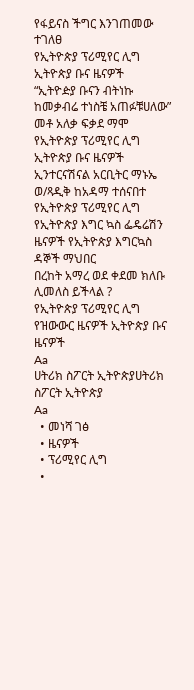የፋይናስ ችግር እንገጠመው ተገለፀ
የኢትዮጵያ ፕሪሚየር ሊግ ኢትዮጵያ ቡና ዜናዎች
“ኢትዮዽያ ቡናን ብትነኩ ከመቃብሬ ተነስቼ አጠፉቹሀለው” መቶ አለቃ ፍቃደ ማሞ
የኢትዮጵያ ፕሪሚየር ሊግ ኢትዮጵያ ቡና ዜናዎች
ኢንተርናሽናል አርቢትር ማኑኤ ወ/ጻዲቅ ከአዳማ ተሰናበተ
የኢትዮጵያ ፕሪሚየር ሊግ የኢትዮጵያ እግር ኳስ ፌዴሬሽን ዜናዎች የኢትዮጵያ እግርኳስ ዳኞች ማህበር
በረከት አማረ ወደ ቀደመ ክለቡ ሊመለስ ይችላል ?
የኢትዮጵያ ፕሪሚየር ሊግ የዝውውር ዜናዎች ኢትዮጵያ ቡና ዜናዎች
Aa
ሀትሪክ ስፖርት ኢትዮጵያሀትሪክ ስፖርት ኢትዮጵያ
Aa
  • መነሻ ገፅ
  • ዜናዎች
  • ፕሪሚየር ሊግ
  •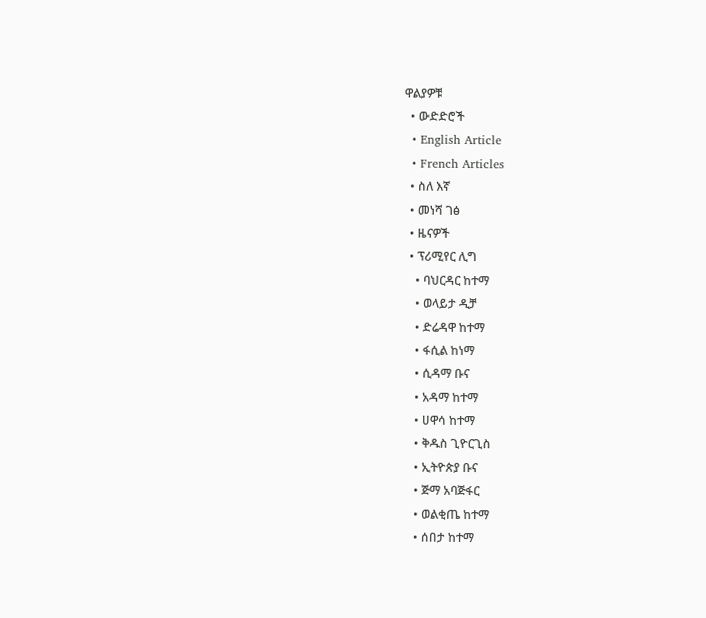ዋልያዎቹ
  • ውድድሮች
  • English Article
  • French Articles
  • ስለ እኛ
  • መነሻ ገፅ
  • ዜናዎች
  • ፕሪሚየር ሊግ
    • ባህርዳር ከተማ
    • ወላይታ ዲቻ
    • ድሬዳዋ ከተማ
    • ፋሲል ከነማ
    • ሲዳማ ቡና
    • አዳማ ከተማ
    • ሀዋሳ ከተማ
    • ቅዱስ ጊዮርጊስ
    • ኢትዮጵያ ቡና
    • ጅማ አባጅፋር
    • ወልቂጤ ከተማ
    • ሰበታ ከተማ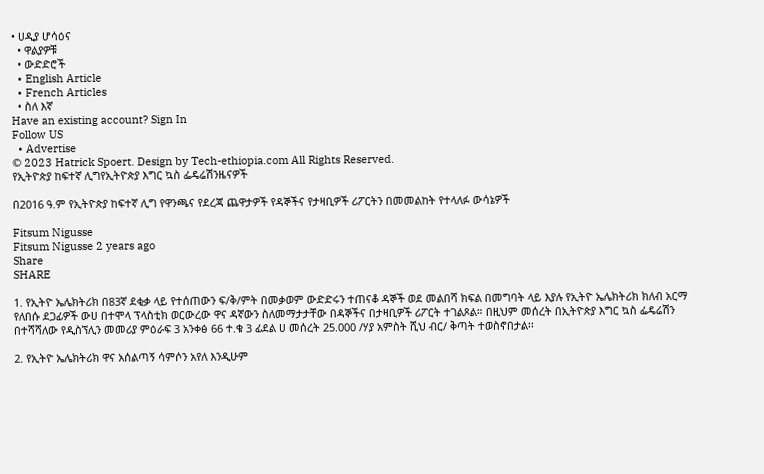• ሀዲያ ሆሳዕና
  • ዋልያዎቹ
  • ውድድሮች
  • English Article
  • French Articles
  • ስለ እኛ
Have an existing account? Sign In
Follow US
  • Advertise
© 2023 Hatrick Spoert. Design by Tech-ethiopia.com All Rights Reserved.
የኢትዮጵያ ከፍተኛ ሊግየኢትዮጵያ እግር ኳስ ፌዴሬሽንዜናዎች

በ2016 ዓ.ም የኢትዮጵያ ከፍተኛ ሊግ የዋንጫና የደረጃ ጨዋታዎች የዳኞችና የታዛቢዎች ሪፖርትን በመመልከት የተላለፉ ውሳኔዎች

Fitsum Nigusse
Fitsum Nigusse 2 years ago
Share
SHARE

1. የኢትዮ ኤሌክትሪክ በ83ኛ ደቂቃ ላይ የተሰጠውን ፍ/ቅ/ምት በመቃወም ውድድሩን ተጠናቆ ዳኞች ወደ መልበሻ ክፍል በመግባት ላይ እያሉ የኢትዮ ኤሌክትሪክ ክለብ አርማ የለበሱ ደጋፊዎች ውሀ በተሞላ ፕላስቲክ ወርውረው ዋና ዳኛውን ስለመማታታቸው በዳኞችና በታዛቢዎች ሪፖርት ተገልጾል። በዚህም መሰረት በኢትዮጵያ እግር ኳስ ፌዴሬሽን በተሻሻለው የዲስኘሊን መመሪያ ምዕራፍ 3 አንቀፅ 66 ተ.ቁ 3 ፊደል ሀ መሰረት 25.000 /ሃያ አምስት ሺህ ብር/ ቅጣት ተወስኖበታል፡፡

2. የኢትዮ ኤሌክትሪክ ዋና አሰልጣኝ ሳምሶን አየለ እንዲሁም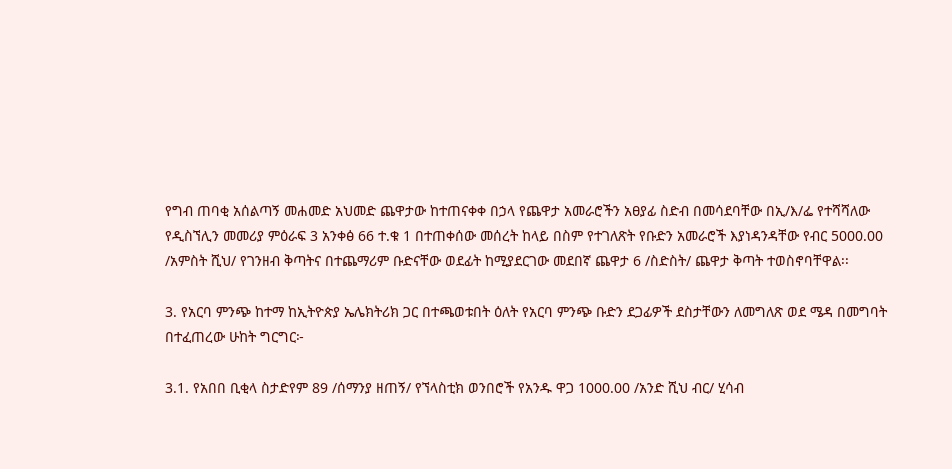የግብ ጠባቂ አሰልጣኝ መሐመድ አህመድ ጨዋታው ከተጠናቀቀ በኃላ የጨዋታ አመራሮችን አፀያፊ ስድብ በመሳደባቸው በኢ/እ/ፌ የተሻሻለው የዲስኘሊን መመሪያ ምዕራፍ 3 አንቀፅ 66 ተ.ቁ 1 በተጠቀሰው መሰረት ከላይ በስም የተገለጽት የቡድን አመራሮች እያነዳንዳቸው የብር 5000.00 /አምስት ሺህ/ የገንዘብ ቅጣትና በተጨማሪም ቡድናቸው ወደፊት ከሚያደርገው መደበኛ ጨዋታ 6 /ስድስት/ ጨዋታ ቅጣት ተወስኖባቸዋል፡፡

3. የአርባ ምንጭ ከተማ ከኢትዮጵያ ኤሌክትሪክ ጋር በተጫወቱበት ዕለት የአርባ ምንጭ ቡድን ደጋፊዎች ደስታቸውን ለመግለጽ ወደ ሜዳ በመግባት በተፈጠረው ሁከት ግርግር፦

3.1. የአበበ ቢቂላ ስታድየም 89 /ሰማንያ ዘጠኝ/ የኘላስቲክ ወንበሮች የአንዱ ዋጋ 1000.00 /አንድ ሺህ ብር/ ሂሳብ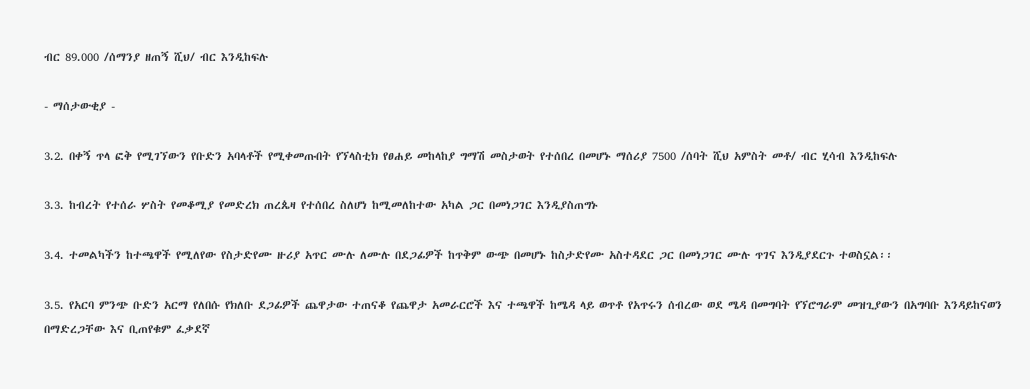ብር 89.000 /ሰማንያ ዘጠኝ ሺህ/ ብር እንዲከፍሉ

- ማሰታውቂያ -

3.2. በቀኝ ጥላ ፎቅ የሚገኘውን የቡድን አባላቶች የሚቀመጡበት የኘላስቲክ የፀሐይ መከላከያ ግማሽ መስታወት የተሰበረ በመሆኑ ማሰሪያ 7500 /ሰባት ሺህ አምስት መቶ/ ብር ሂሳብ እንዲከፍሉ

3.3. ከብረት የተሰራ ሦስት የመቆሚያ የመድረክ ጠረጴዛ የተሰበረ ስለሆነ ከሚመለከተው አካል ጋር በመነጋገር እንዲያስጠግኑ

3.4. ተመልካችን ከተጫዋች የሚለየው የስታድየሙ ዙሪያ አጥር ሙሉ ለሙሉ በደጋፊዎች ከጥቅም ውጭ በመሆኑ ከስታድየሙ አስተዳደር ጋር በመነጋገር ሙሉ ጥገና እንዲያደርጉ ተወስኗል፡፡

3.5. የአርባ ምንጭ ቡድን አርማ የለበሱ የክለቡ ደጋፊዎች ጨዋታው ተጠናቆ የጨዋታ አመራርሮች እና ተጫዋች ከሜዳ ላይ ወጥቶ የአጥሩን ሰብረው ወደ ሜዳ በመግባት የኘሮግራም መዝጊያውን በአግባቡ እንዳይከናወን በማድረጋቸው እና ቢጠየቁም ፈቃደኛ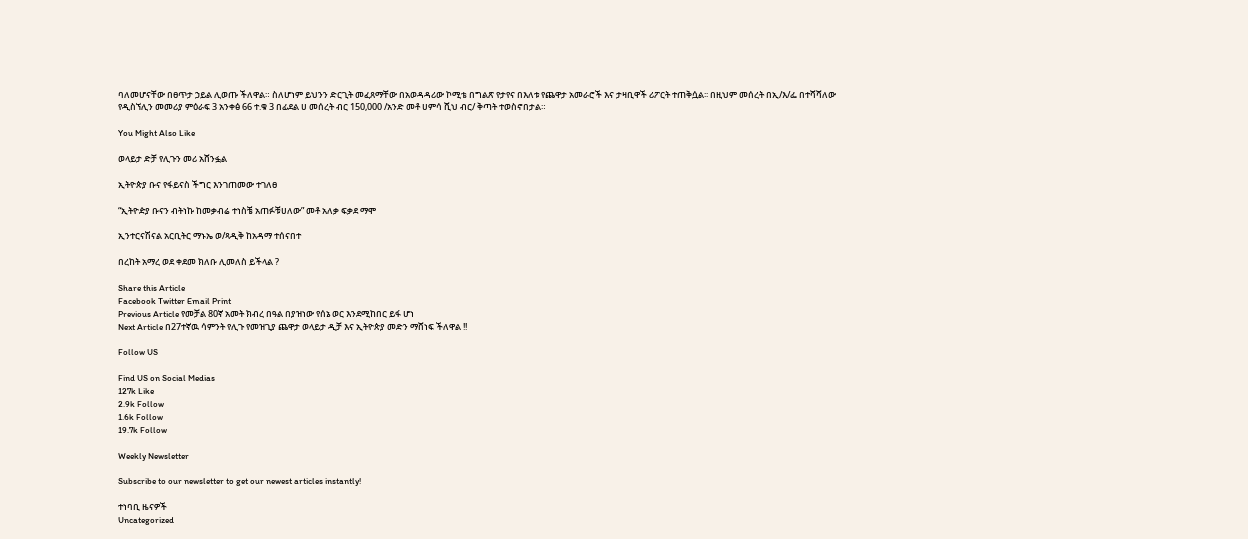ባለመሆናቸው በፀጥታ ኃይል ሊወጡ ችለዋል። ስለሆነም ይህንን ድርጊት መፈጸማቸው በአወዳዳሪው ኮሚቴ በግልጽ የታየና በእለቱ የጨዋታ አመራሮች እና ታዛቢዋች ሪፖርት ተጠቅሷል፡፡ በዚህም መሰረት በኢ/እ/ፌ በተሻሻለው የዲስኘሊን መመሪያ ምዕራፍ 3 አንቀፅ 66 ተ.ቁ 3 በፊደል ሀ መሰረት ብር 150,000 /አንድ መቶ ሀምሳ ሺህ ብር/ ቅጣት ተወስኖበታል።

You Might Also Like

ወላይታ ድቻ የሊጉን መሪ አሸንፏል

ኢትዮጵያ ቡና የፋይናስ ችግር እንገጠመው ተገለፀ

“ኢትዮዽያ ቡናን ብትነኩ ከመቃብሬ ተነስቼ አጠፉቹሀለው” መቶ አለቃ ፍቃደ ማሞ

ኢንተርናሽናል አርቢትር ማኑኤ ወ/ጻዲቅ ከአዳማ ተሰናበተ

በረከት አማረ ወደ ቀደመ ክለቡ ሊመለስ ይችላል ?

Share this Article
Facebook Twitter Email Print
Previous Article የመቻል 80ኛ አመት ክብረ በዓል በያዝነው የሰኔ ወር እንደሚከበር ይፋ ሆነ
Next Article በ27ተኛዉ ሳምንት የሊጉ የመዝጊያ ጨዋታ ወላይታ ዲቻ እና ኢትዮጵያ መድን ማሸነፍ ችለዋል !!

Follow US

Find US on Social Medias
127k Like
2.9k Follow
1.6k Follow
19.7k Follow

Weekly Newsletter

Subscribe to our newsletter to get our newest articles instantly!

ተነባቢ ዜናዎች
Uncategorized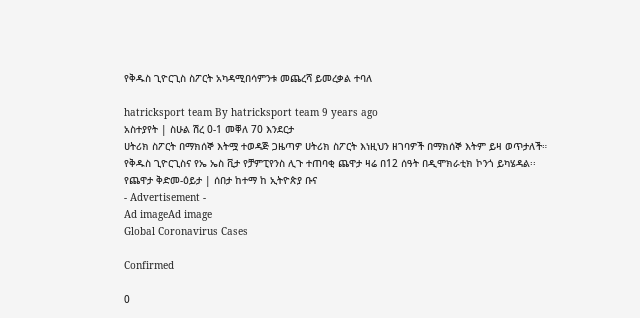የቅዱስ ጊዮርጊስ ስፖርት አካዳሚበሳምንቱ መጨረሻ ይመረቃል ተባለ

hatricksport team By hatricksport team 9 years ago
አስተያየት | ስሁል ሽረ 0-1 መቐለ 70 እንደርታ
ሀትሪክ ስፖርት በማክሰኞ እትሟ ተወዳጅ ጋዜጣዎ ሀትሪክ ስፖርት እነዚህን ዘገባዎች በማክሰኞ እትም ይዛ ወጥታለች።
የቅዱስ ጊዮርጊስና የኤ ኤስ ቪታ የቻምፒየንስ ሊጉ ተጠባቂ ጨዋታ ዛሬ በ12 ሰዓት በዲሞክራቲክ ኮንጎ ይካሄዳል፡፡
የጨዋታ ቅድመ-ዕይታ | ሰበታ ከተማ ከ ኢትዮጵያ ቡና
- Advertisement -
Ad imageAd image
Global Coronavirus Cases

Confirmed

0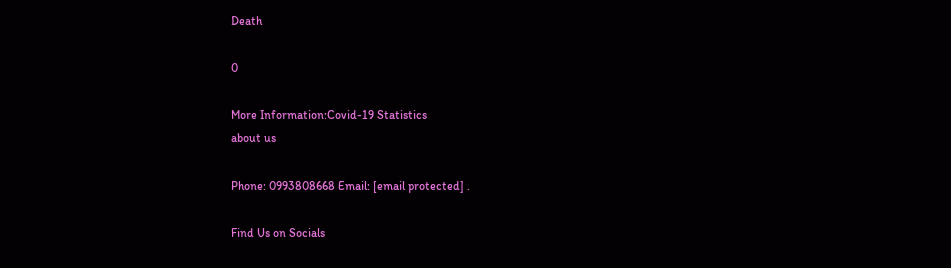Death

0

More Information:Covid-19 Statistics
about us

Phone: 0993808668 Email: [email protected] .

Find Us on Socials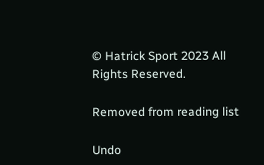© Hatrick Sport 2023 All Rights Reserved.

Removed from reading list

Undo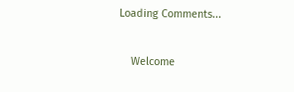Loading Comments...


    Welcome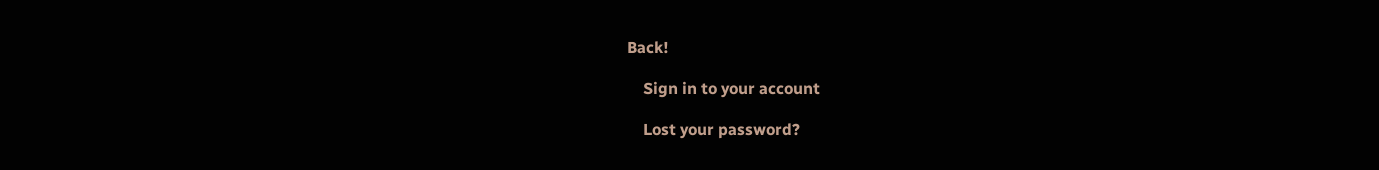Back!

    Sign in to your account

    Lost your password?